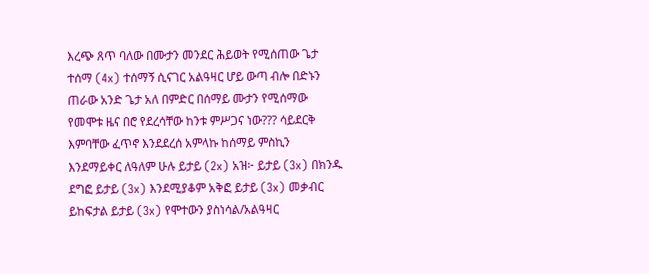እረጭ ጸጥ ባለው በሙታን መንደር ሕይወት የሚሰጠው ጌታ ተሰማ (4x) ተሰማኝ ሲናገር አልዓዛር ሆይ ውጣ ብሎ በድኑን ጠራው አንድ ጌታ አለ በምድር በሰማይ ሙታን የሚሰማው የመሞቱ ዜና በሮ የደረሳቸው ከንቱ ምሥጋና ነው??? ሳይደርቅ እምባቸው ፈጥኖ እንደደረሰ አምላኩ ከሰማይ ምስኪን እንደማይቀር ለዓለም ሁሉ ይታይ (2x) አዝ፦ ይታይ (3x) በክንዱ ደግፎ ይታይ (3x) እንደሚያቆም አቅፎ ይታይ (3x) መቃብር ይከፍታል ይታይ (3x) የሞተውን ያስነሳል/አልዓዛር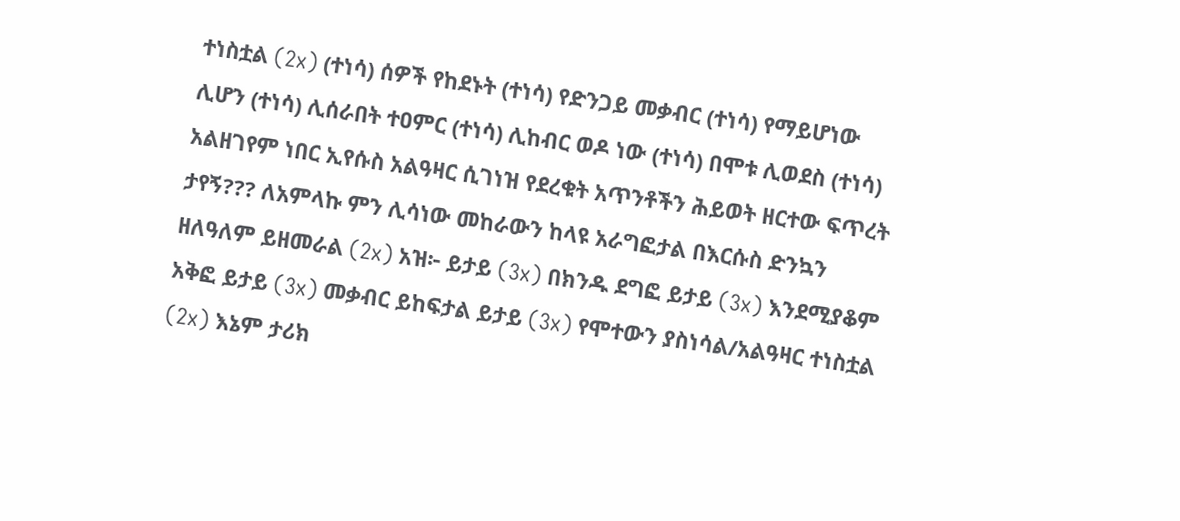ተነስቷል (2x) (ተነሳ) ሰዎች የከደኑት (ተነሳ) የድንጋይ መቃብር (ተነሳ) የማይሆነው ሊሆን (ተነሳ) ሊሰራበት ተዐምር (ተነሳ) ሊከብር ወዶ ነው (ተነሳ) በሞቱ ሊወደስ (ተነሳ) አልዘገየም ነበር ኢየሱስ አልዓዛር ሲገነዝ የደረቁት አጥንቶችን ሕይወት ዘርተው ፍጥረት ታየኝ??? ለአምላኩ ምን ሊሳነው መከራውን ከላዩ አራግፎታል በእርሱስ ድንኳን ዘለዓለም ይዘመራል (2x) አዝ፦ ይታይ (3x) በክንዱ ደግፎ ይታይ (3x) እንደሚያቆም አቅፎ ይታይ (3x) መቃብር ይከፍታል ይታይ (3x) የሞተውን ያስነሳል/አልዓዛር ተነስቷል (2x) እኔም ታሪክ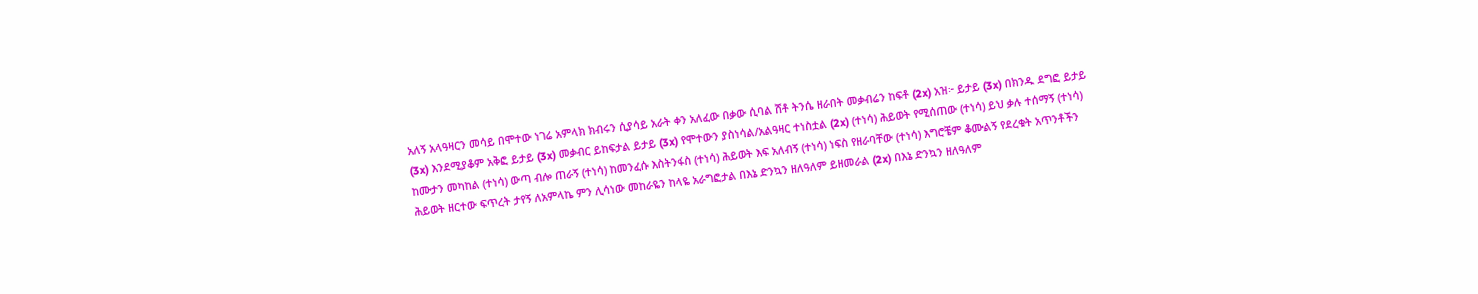አለኝ አላዓዛርን መሳይ በሞተው ነገሬ አምላክ ክብሩን ሲያሳይ አራት ቀን አለፈው በቃው ሲባል ሸቶ ትንሴ ዘራበት መቃብሬን ከፍቶ (2x) አዝ፦ ይታይ (3x) በክንዱ ደግፎ ይታይ (3x) እንደሚያቆም አቅፎ ይታይ (3x) መቃብር ይከፍታል ይታይ (3x) የሞተውን ያስነሳል/አልዓዛር ተነስቷል (2x) (ተነሳ) ሕይወት የሚሰጠው (ተነሳ) ይህ ቃሉ ተሰማኝ (ተነሳ) ከሙታን መካከል (ተነሳ) ውጣ ብሎ ጠራኝ (ተነሳ) ከመንፈሱ እስትንፋስ (ተነሳ) ሕይወት እፍ አለብኝ (ተነሳ) ነፍስ የዘራባቸው (ተነሳ) እግሮቼም ቆሙልኝ የደረቁት አጥንቶችን ሕይወት ዘርተው ፍጥረት ታየኝ ለአምላኬ ምን ሊሳነው መከራዬን ከላዬ አራግፎታል በእኔ ድንኳን ዘለዓለም ይዘመራል (2x) በእኔ ድንኳን ዘለዓለም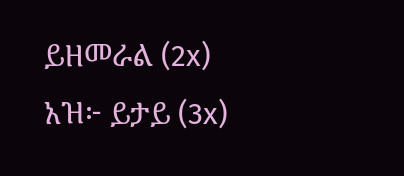ይዘመራል (2x) አዝ፦ ይታይ (3x)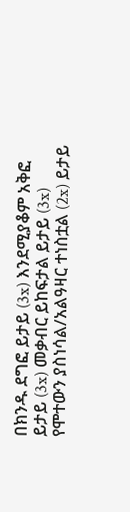በክንዱ ደግፎ ይታይ (3x) እንደሚያቆም አቅፎ ይታይ (3x) መቃብር ይከፍታል ይታይ (3x) የሞተውን ያስነሳል/አልዓዛር ተነስቷል (2x) ይታይ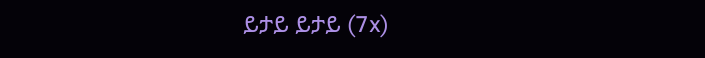ይታይ ይታይ (7x)